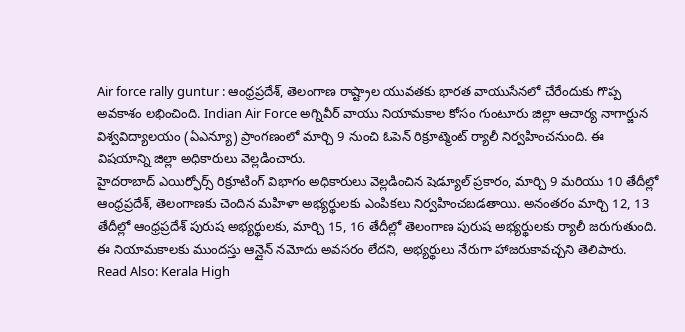Air force rally guntur : ఆంధ్రప్రదేశ్, తెలంగాణ రాష్ట్రాల యువతకు భారత వాయుసేనలో చేరేందుకు గొప్ప అవకాశం లభించింది. Indian Air Force అగ్నివీర్ వాయు నియామకాల కోసం గుంటూరు జిల్లా ఆచార్య నాగార్జున విశ్వవిద్యాలయం (ఏఎన్యూ) ప్రాంగణంలో మార్చి 9 నుంచి ఓపెన్ రిక్రూట్మెంట్ ర్యాలీ నిర్వహించనుంది. ఈ విషయాన్ని జిల్లా అధికారులు వెల్లడించారు.
హైదరాబాద్ ఎయిర్ఫోర్స్ రిక్రూటింగ్ విభాగం అధికారులు వెల్లడించిన షెడ్యూల్ ప్రకారం, మార్చి 9 మరియు 10 తేదీల్లో ఆంధ్రప్రదేశ్, తెలంగాణకు చెందిన మహిళా అభ్యర్థులకు ఎంపికలు నిర్వహించబడతాయి. అనంతరం మార్చి 12, 13 తేదీల్లో ఆంధ్రప్రదేశ్ పురుష అభ్యర్థులకు, మార్చి 15, 16 తేదీల్లో తెలంగాణ పురుష అభ్యర్థులకు ర్యాలీ జరుగుతుంది. ఈ నియామకాలకు ముందస్తు ఆన్లైన్ నమోదు అవసరం లేదని, అభ్యర్థులు నేరుగా హాజరుకావచ్చని తెలిపారు.
Read Also: Kerala High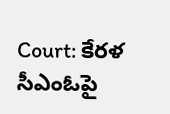Court: కేరళ సీఎంఓపై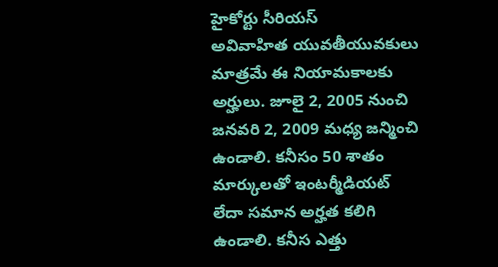హైకోర్టు సీరియస్
అవివాహిత యువతీయువకులు మాత్రమే ఈ నియామకాలకు అర్హులు. జూలై 2, 2005 నుంచి జనవరి 2, 2009 మధ్య జన్మించి ఉండాలి. కనీసం 50 శాతం మార్కులతో ఇంటర్మీడియట్ లేదా సమాన అర్హత కలిగి ఉండాలి. కనీస ఎత్తు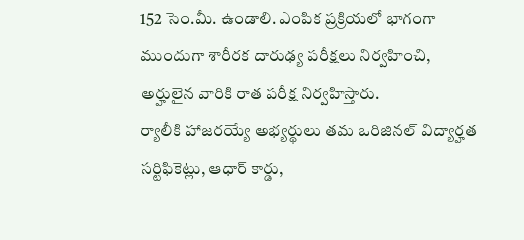152 సెం.మీ. ఉండాలి. ఎంపిక ప్రక్రియలో భాగంగా ముందుగా శారీరక దారుఢ్య పరీక్షలు నిర్వహించి, అర్హులైన వారికి రాత పరీక్ష నిర్వహిస్తారు.
ర్యాలీకి హాజరయ్యే అభ్యర్థులు తమ ఒరిజినల్ విద్యార్హత సర్టిఫికెట్లు, ఆధార్ కార్డు,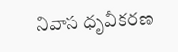నివాస ధృవీకరణ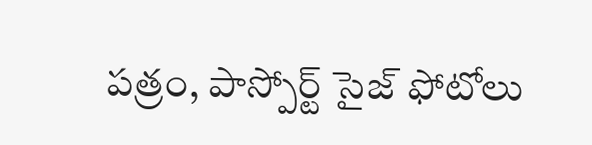పత్రం, పాస్పోర్ట్ సైజ్ ఫోటోలు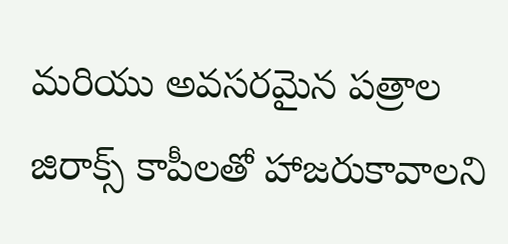మరియు అవసరమైన పత్రాల జిరాక్స్ కాపీలతో హాజరుకావాలని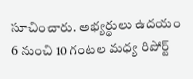సూచించారు. అభ్యర్థులు ఉదయం 6 నుంచి 10 గంటల మధ్య రిపోర్ట్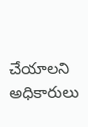చేయాలని అధికారులు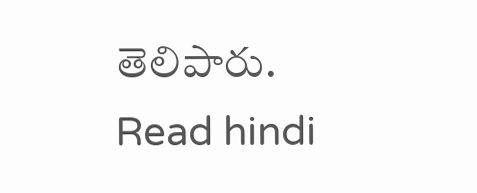తెలిపారు.
Read hindi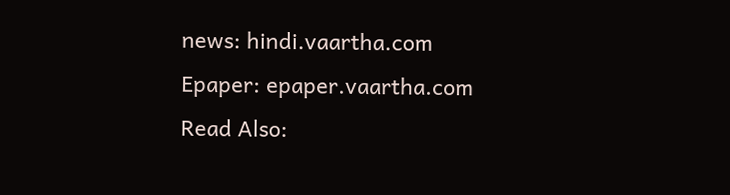news: hindi.vaartha.com
Epaper: epaper.vaartha.com
Read Also: